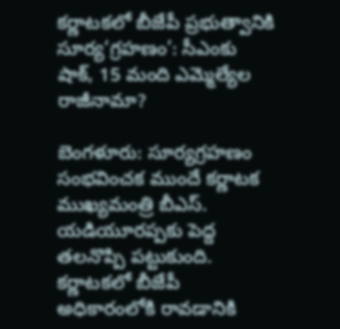కర్ణాటకలో బీజేపీ ప్రభుత్వానికి సూర్య‘గ్రహణం’: సీఎంకు షాక్, 15 మంది ఎమ్మెల్యేల రాజీనామా?

బెంగళూరు: సూర్యగ్రహణం సంభవించక ముందే కర్ణాటక ముఖ్యమంత్రి బీఎస్. యడియూరప్పకు పెద్ద తలనొప్పి పట్టుకుంది. కర్ణాటకలో బీజేపీ అధికారంలోకి రావడానికి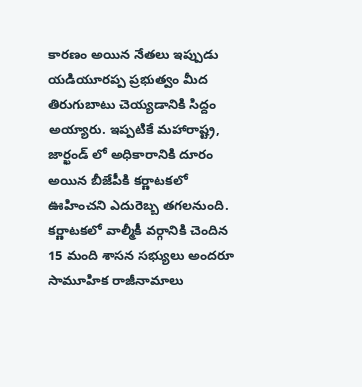కారణం అయిన నేతలు ఇప్పుడు యడియూరప్ప ప్రభుత్వం మీద తిరుగుబాటు చెయ్యడానికి సిద్దం అయ్యారు. ఇప్పటికే మహారాష్ట్ర, జార్ఖండ్ లో అధికారానికి దూరం అయిన బీజేపీకి కర్ణాటకలో ఊహించని ఎదురెబ్బ తగలనుంది. కర్ణాటకలో వాల్మీకీ వర్గానికి చెందిన 15 మంది శాసన సభ్యులు అందరూ సామూహిక రాజీనామాలు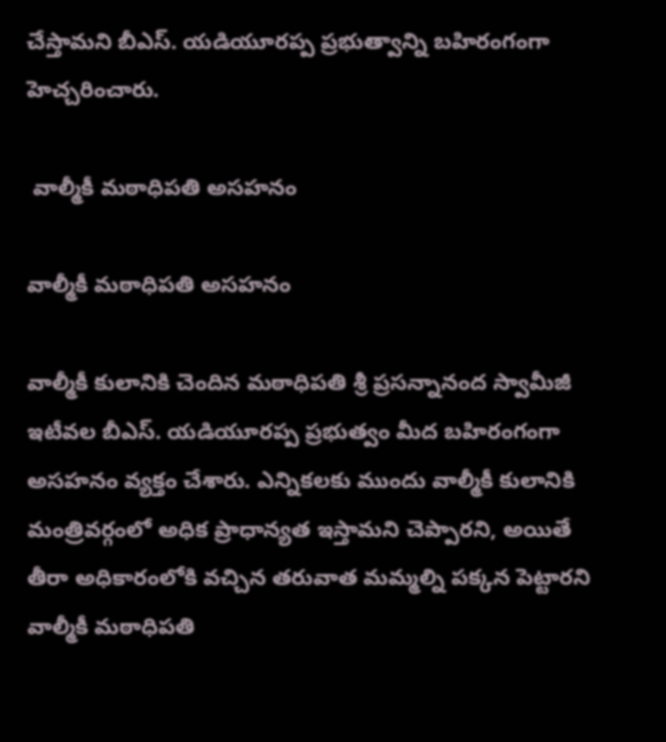చేస్తామని బీఎస్. యడియూరప్ప ప్రభుత్వాన్ని బహిరంగంగా హెచ్చరించారు.

 వాల్మీకీ మఠాధిపతి అసహనం

వాల్మీకీ మఠాధిపతి అసహనం

వాల్మీకీ కులానికి చెందిన మఠాధిపతి శ్రీ ప్రసన్నానంద స్వామీజీ ఇటీవల బీఎస్. యడియూరప్ప ప్రభుత్వం మీద బహిరంగంగా అసహనం వ్యక్తం చేశారు. ఎన్నికలకు ముందు వాల్మీకీ కులానికి మంత్రివర్గంలో అధిక ప్రాధాన్యత ఇస్తామని చెప్పారని, అయితే తీరా అధికారంలోకి వచ్చిన తరువాత మమ్మల్ని పక్కన పెట్టారని వాల్మీకీ మఠాధిపతి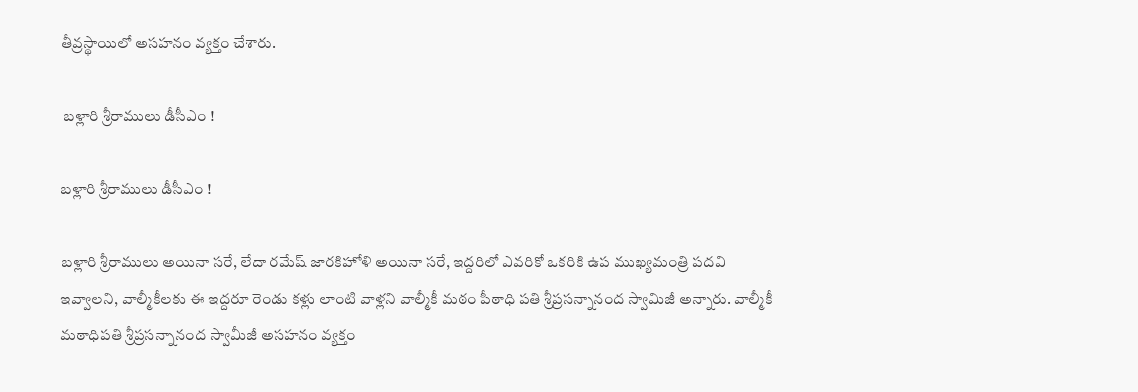తీవ్రస్థాయిలో అసహనం వ్యక్తం చేశారు.

 బళ్లారి శ్రీరాములు డీసీఎం !

బళ్లారి శ్రీరాములు డీసీఎం !

బళ్లారి శ్రీరాములు అయినా సరే, లేదా రమేష్ జారకిహోళి అయినా సరే, ఇద్దరిలో ఎవరికో ఒకరికి ఉప ముఖ్యమంత్రి పదవి ఇవ్వాలని, వాల్మీకీలకు ఈ ఇద్దరూ రెండు కళ్లు లాంటి వాళ్లని వాల్మీకీ మఠం పీఠాధి పతి శ్రీప్రసన్నానంద స్వామిజీ అన్నారు. వాల్మీకీ మఠాధిపతి శ్రీప్రసన్నానంద స్వామీజీ అసహనం వ్యక్తం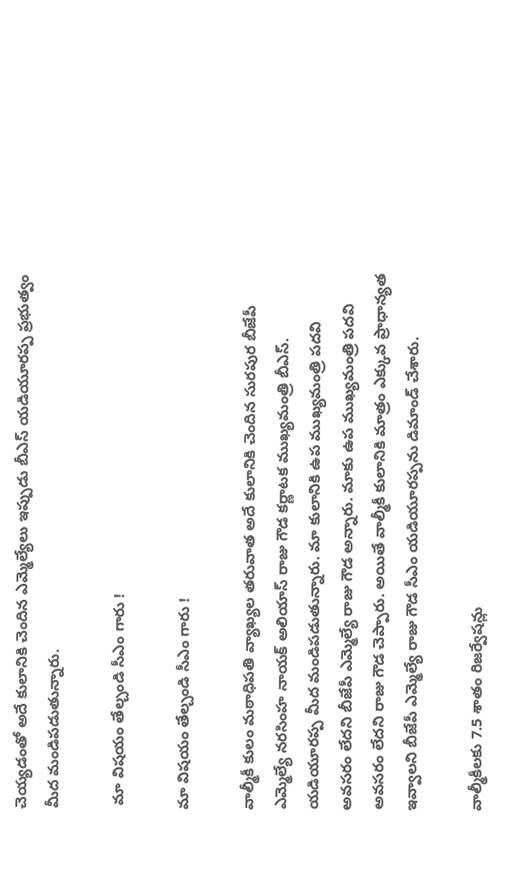చెయ్యడంతో అదే కులానికి చెందిన ఎమ్మెల్యేలు ఇప్పుడు బీఎస్ యడియూరప్ప ప్రభుత్వం మీద మండిపడుతున్నారు.

 మా విషయం తేల్చండి సీఎం గారు !

మా విషయం తేల్చండి సీఎం గారు !

వాల్మీకీ కులం మఠాధిపతి వ్యాఖ్యల తరువాత అదే కులానికి చెందిన సురపుర బీజేపీ ఎమ్మెల్యే నరసింహ నాయక్ అలియాస్ రాజు గౌడ కర్ణాటక ముఖ్యమంత్రి బీఎస్. యడియూరప్ప మీద మండిపడుతున్నారు. మా కులానికి ఉప ముఖ్యమంత్రి పదవి అవసరం లేదని బీజేపీ ఎమ్మెల్యే రాజు గౌడ అన్నారు. మాకు ఉప ముఖ్యమంత్రి పదవి అవసరం లేదని రాజు గౌడ చెప్పారు. అయితే వాల్మీకీ కులానికి మాత్రం ఎక్కువ ప్రాధాన్యత ఇవ్వాలని బీజేపీ ఎమ్మెల్యే రాజు గౌడ సీఎం యడియూరప్పను డిమాండ్ చేశారు.

వాల్మీకీలకు 7.5 శాతం రిజర్వేషన్లు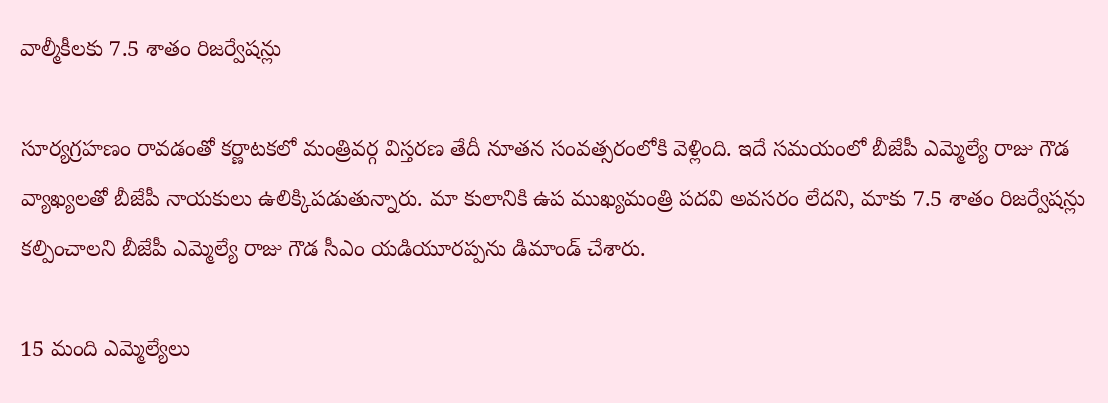వాల్మీకీలకు 7.5 శాతం రిజర్వేషన్లు

సూర్యగ్రహణం రావడంతో కర్ణాటకలో మంత్రివర్గ విస్తరణ తేదీ నూతన సంవత్సరంలోకి వెళ్లింది. ఇదే సమయంలో బీజేపీ ఎమ్మెల్యే రాజు గౌడ వ్యాఖ్యలతో బీజేపీ నాయకులు ఉలిక్కిపడుతున్నారు. మా కులానికి ఉప ముఖ్యమంత్రి పదవి అవసరం లేదని, మాకు 7.5 శాతం రిజర్వేషన్లు కల్పించాలని బీజేపీ ఎమ్మెల్యే రాజు గౌడ సీఎం యడియూరప్పను డిమాండ్ చేశారు.

15 మంది ఎమ్మెల్యేలు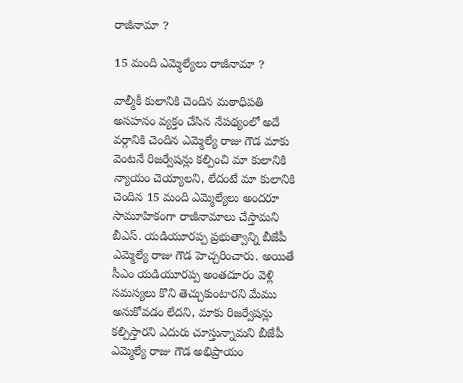రాజీనామా ?

15 మంది ఎమ్మెల్యేలు రాజీనామా ?

వాల్మీకీ కులానికి చెందిన మఠాధిపతి అసహనం వ్యక్తం చేసిన నేపథ్యంలో అదే వర్గానికి చెందిన ఎమ్మెల్యే రాజు గౌడ మాకు వెంటనే రిజర్వేషన్లు కల్పించి మా కులానికి న్యాయం చెయ్యాలని, లేదంటే మా కులానికి చెందిన 15 మంది ఎమ్మెల్యేలు అందరూ సామూహికంగా రాజీనామాలు చేస్తామని బీఎస్. యడియూరప్ప ప్రభుత్వాన్ని బీజేపీ ఎమ్మెల్యే రాజు గౌడ హెచ్చరించారు. అయితే సీఎం యడియూరప్ప అంతదూరం వెళ్లి సమస్యలు కొని తెచ్చుకుంటారని మేము అనుకోవడం లేదని, మాకు రిజర్వేషన్లు కల్పిస్తారని ఎదురు చూస్తున్నామని బీజేపీ ఎమ్మెల్యే రాజు గౌడ అభిప్రాయం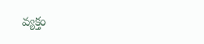వ్యక్తం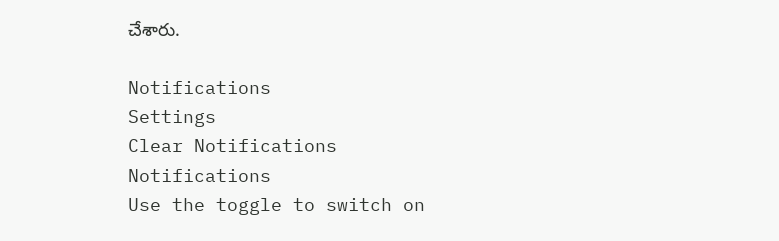చేశారు.

Notifications
Settings
Clear Notifications
Notifications
Use the toggle to switch on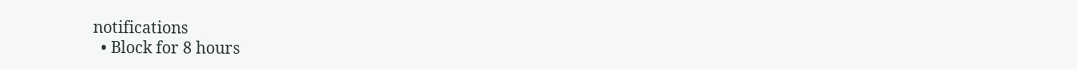notifications
  • Block for 8 hours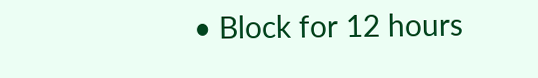• Block for 12 hours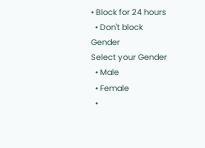• Block for 24 hours
  • Don't block
Gender
Select your Gender
  • Male
  • Female
  •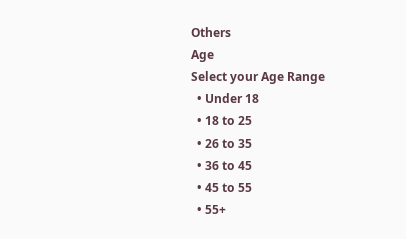Others
Age
Select your Age Range
  • Under 18
  • 18 to 25
  • 26 to 35
  • 36 to 45
  • 45 to 55
  • 55+